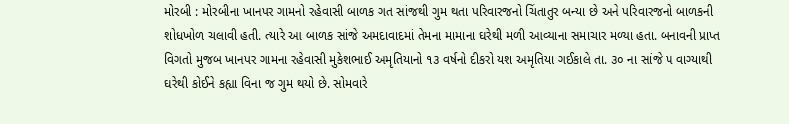મોરબી : મોરબીના ખાનપર ગામનો રહેવાસી બાળક ગત સાંજથી ગુમ થતા પરિવારજનો ચિંતાતુર બન્યા છે અને પરિવારજનો બાળકની શોધખોળ ચલાવી હતી. ત્યારે આ બાળક સાંજે અમદાવાદમાં તેમના મામાના ઘરેથી મળી આવ્યાના સમાચાર મળ્યા હતા. બનાવની પ્રાપ્ત વિગતો મુજબ ખાનપર ગામના રહેવાસી મુકેશભાઈ અમૃતિયાનો ૧૩ વર્ષનો દીકરો યશ અમૃતિયા ગઈકાલે તા. ૩૦ ના સાંજે ૫ વાગ્યાથી ઘરેથી કોઈને કહ્યા વિના જ ગુમ થયો છે. સોમવારે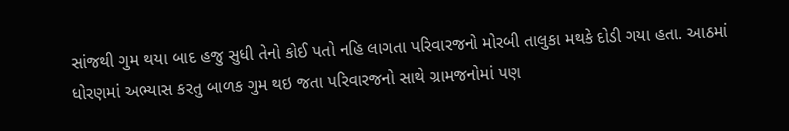સાંજથી ગુમ થયા બાદ હજુ સુધી તેનો કોઈ પતો નહિ લાગતા પરિવારજનો મોરબી તાલુકા મથકે દોડી ગયા હતા. આઠમાં ધોરણમાં અભ્યાસ કરતુ બાળક ગુમ થઇ જતા પરિવારજનો સાથે ગ્રામજનોમાં પણ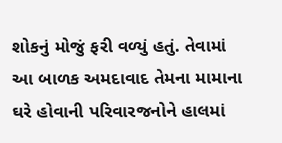શોકનું મોજું ફરી વળ્યું હતું. તેવામાં આ બાળક અમદાવાદ તેમના મામાના ઘરે હોવાની પરિવારજનોને હાલમાં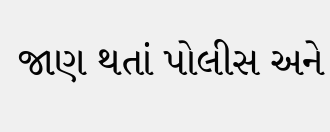જાણ થતાં પોલીસ અને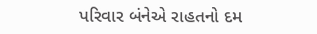પરિવાર બંનેએ રાહતનો દમ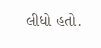લીધો હતો.